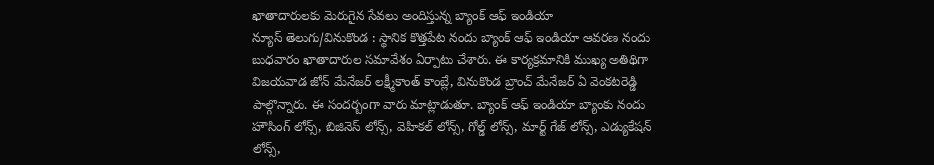ఖాతాదారులకు మెరుగైన సేవలు అందిస్తున్న బ్యాంక్ ఆఫ్ ఇండియా
న్యూస్ తెలుగు/వినుకొండ : స్థానిక కొత్తపేట నందు బ్యాంక్ ఆఫ్ ఇండియా ఆవరణ నందు బుధవారం ఖాతాదారుల సమావేశం ఏర్పాటు చేశారు. ఈ కార్యక్రమానికి ముఖ్య అతిథిగా విజయవాడ జోన్ మేనేజర్ లక్ష్మీకాంత్ కాంబ్లే, వినుకొండ బ్రాంచ్ మేనేజర్ ఏ వెంకటరెడ్డి పాల్గొన్నారు. ఈ సందర్బంగా వారు మాట్లాడుతూ. బ్యాంక్ ఆఫ్ ఇండియా బ్యాంకు నందు హౌసింగ్ లోన్స్, బిజినెస్ లోన్స్, వెహికల్ లోన్స్, గోల్డ్ లోన్స్, మార్ట్ గేజ్ లోన్స్, ఎడ్యుకేషన్ లోన్స్,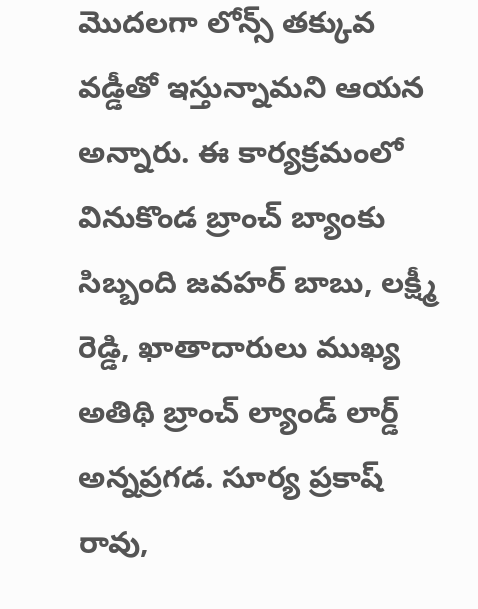మొదలగా లోన్స్ తక్కువ వడ్డీతో ఇస్తున్నామని ఆయన అన్నారు. ఈ కార్యక్రమంలో వినుకొండ బ్రాంచ్ బ్యాంకు సిబ్బంది జవహర్ బాబు, లక్ష్మీ రెడ్డి, ఖాతాదారులు ముఖ్య అతిథి బ్రాంచ్ ల్యాండ్ లార్డ్ అన్నప్రగడ. సూర్య ప్రకాష్ రావు,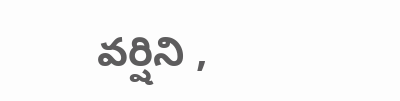వర్షిని ,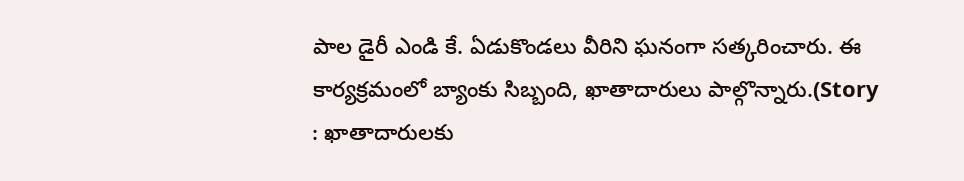పాల డైరీ ఎండి కే. ఏడుకొండలు వీరిని ఘనంగా సత్కరించారు. ఈ కార్యక్రమంలో బ్యాంకు సిబ్బంది, ఖాతాదారులు పాల్గొన్నారు.(Story : ఖాతాదారులకు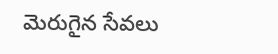మెరుగైన సేవలు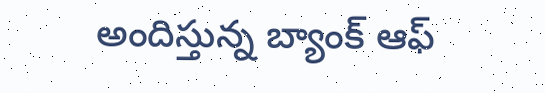అందిస్తున్న బ్యాంక్ ఆఫ్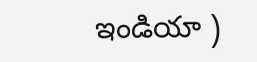ఇండియా )